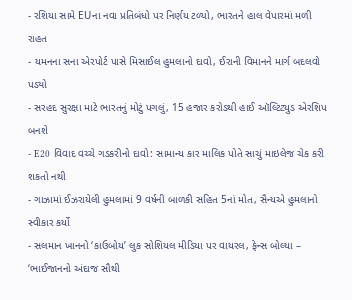- રશિયા સામે EUના નવા પ્રતિબંધો પર નિર્ણય ટળ્યો, ભારતને હાલ વેપારમાં મળી રાહત
- યમનના સના એરપોર્ટ પાસે મિસાઈલ હુમલાનો દાવો, ઈરાની વિમાનને માર્ગ બદલવો પડ્યો
- સરહદ સુરક્ષા માટે ભારતનું મોટું પગલું, 15 હજાર કરોડથી હાઈ ઑલ્ટિટ્યુડ એરશિપ બનશે
- E20 વિવાદ વચ્ચે ગડકરીનો દાવો: સામાન્ય કાર માલિક પોતે સાચું માઇલેજ ચેક કરી શકતો નથી
- ગાઝામાં ઈઝરાયેલી હુમલામાં 9 વર્ષની બાળકી સહિત 5નાં મોત, સૈન્યએ હુમલાનો સ્વીકાર કર્યો
- સલમાન ખાનનો ‘કાઉબોય’ લુક સોશિયલ મીડિયા પર વાયરલ, ફેન્સ બોલ્યા – ‘ભાઈજાનનો અંદાજ સૌથી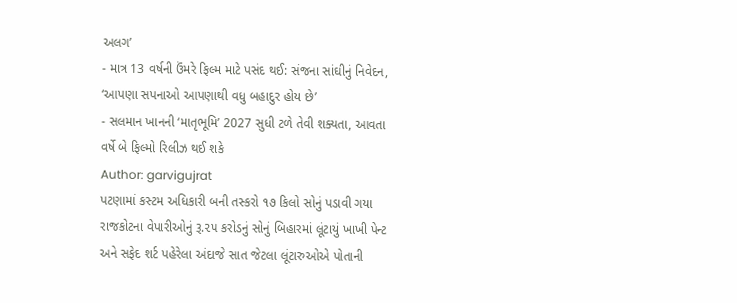અલગ’
- માત્ર 13 વર્ષની ઉંમરે ફિલ્મ માટે પસંદ થઈ: સંજના સાંઘીનું નિવેદન, ‘આપણા સપનાઓ આપણાથી વધુ બહાદુર હોય છે’
- સલમાન ખાનની ‘માતૃભૂમિ’ 2027 સુધી ટળે તેવી શક્યતા, આવતા વર્ષે બે ફિલ્મો રિલીઝ થઈ શકે
Author: garvigujrat
પટણામાં કસ્ટમ અધિકારી બની તસ્કરો ૧૭ કિલો સોનું પડાવી ગયા રાજકોટના વેપારીઓનું રૂ.૨૫ કરોડનું સોનું બિહારમાં લૂંટાયું ખાખી પેન્ટ અને સફેદ શર્ટ પહેરેલા અંદાજે સાત જેટલા લૂંટારુઓએ પોતાની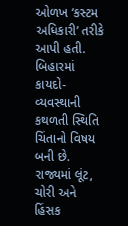ઓળખ ‘કસ્ટમ અધિકારી’ તરીકે આપી હતી. બિહારમાં કાયદો-વ્યવસ્થાની કથળતી સ્થિતિ ચિંતાનો વિષય બની છે. રાજ્યમાં લૂંટ, ચોરી અને હિંસક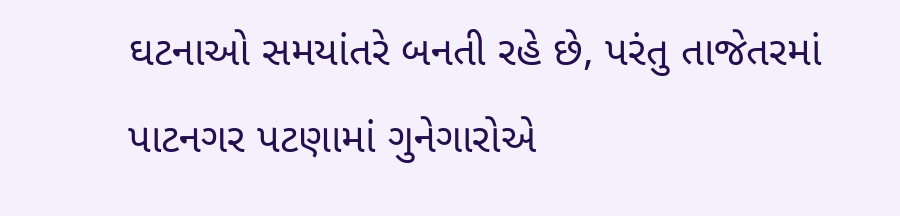ઘટનાઓ સમયાંતરે બનતી રહે છે, પરંતુ તાજેતરમાં પાટનગર પટણામાં ગુનેગારોએ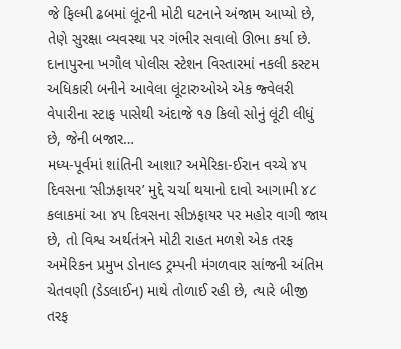જે ફિલ્મી ઢબમાં લૂંટની મોટી ઘટનાને અંજામ આપ્યો છે, તેણે સુરક્ષા વ્યવસ્થા પર ગંભીર સવાલો ઊભા કર્યા છે. દાનાપુરના ખગૌલ પોલીસ સ્ટેશન વિસ્તારમાં નકલી કસ્ટમ અધિકારી બનીને આવેલા લૂંટારુઓએ એક જ્વેલરી વેપારીના સ્ટાફ પાસેથી અંદાજે ૧૭ કિલો સોનું લૂંટી લીધું છે, જેની બજાર…
મધ્ય-પૂર્વમાં શાંતિની આશા? અમેરિકા-ઈરાન વચ્ચે ૪૫ દિવસના ‘સીઝફાયર’ મુદ્દે ચર્ચા થયાનો દાવો આગામી ૪૮ કલાકમાં આ ૪૫ દિવસના સીઝફાયર પર મહોર વાગી જાય છે, તો વિશ્વ અર્થતંત્રને મોટી રાહત મળશે એક તરફ અમેરિકન પ્રમુખ ડોનાલ્ડ ટ્રમ્પની મંગળવાર સાંજની અંતિમ ચેતવણી (ડેડલાઈન) માથે તોળાઈ રહી છે, ત્યારે બીજી તરફ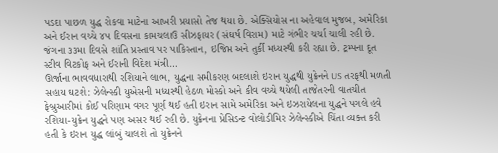પડદા પાછળ યુદ્ધ રોકવા માટેના આખરી પ્રયાસો તેજ થયા છે. એક્સિયોસ ના અહેવાલ મુજબ, અમેરિકા અને ઈરાન વચ્ચે ૪૫ દિવસના કામચલાઉ સીઝફાયર (સંઘર્ષ વિરામ) માટે ગંભીર ચર્ચા ચાલી રહી છે. જંગના ૩૩મા દિવસે શાંતિ પ્રસ્તાવ પર પાકિસ્તાન, ઇજિપ્ત અને તુર્કી મધ્યસ્થી કરી રહ્યા છે. ટ્રમ્પના દૂત સ્ટીવ વિટકોફ અને ઈરાની વિદેશ મંત્રી…
ઊર્જાના ભાવવધારાથી રશિયાને લાભ, યુદ્ધના સમીકરણ બદલાશે ઇરાન યુદ્ધથી યુક્રેનને US તરફથી મળતી સહાય ઘટશે: ઝેલેન્સ્કી યુએસની મધ્યસ્થી હેઠળ મોસ્કો અને કીવ વચ્ચે થયેલી તાજેતરની વાતચીત ફેબ્રુઆરીમાં કોઈ પરિણામ વગર પૂર્ણ થઈ હતી ઇરાન સામે અમેરિકા અને ઇઝરાયેલના યુદ્ધને પગલે હવે રશિયા-યુક્રેન યુદ્ધને પણ અસર થઈ રહી છે. યુક્રેનના પ્રેસિડન્ટ વોલોડીમિર ઝેલેન્સ્કીએ ચિંતા વ્યક્ત કરી હતી કે ઇરાન યુદ્ધ લાંબું ચાલશે તો યુક્રેનને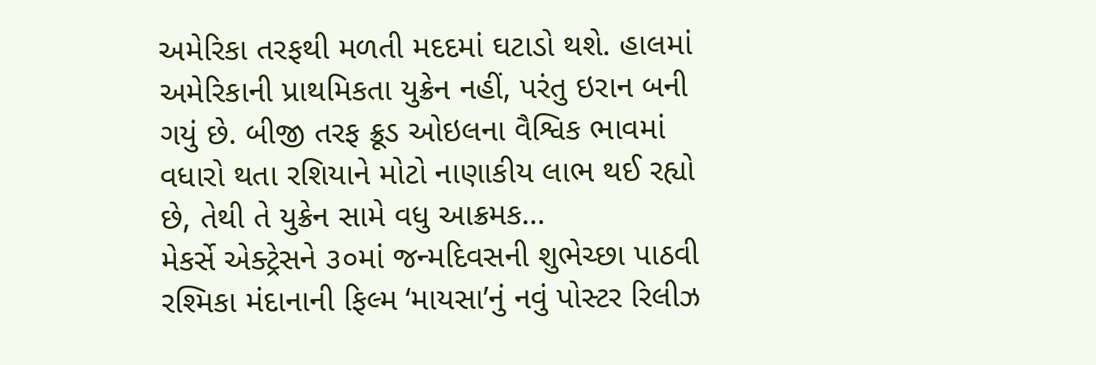અમેરિકા તરફથી મળતી મદદમાં ઘટાડો થશે. હાલમાં અમેરિકાની પ્રાથમિકતા યુક્રેન નહીં, પરંતુ ઇરાન બની ગયું છે. બીજી તરફ ક્રૂડ ઓઇલના વૈશ્વિક ભાવમાં વધારો થતા રશિયાને મોટો નાણાકીય લાભ થઈ રહ્યો છે, તેથી તે યુક્રેન સામે વધુ આક્રમક…
મેકર્સે એક્ટ્રેસને ૩૦માં જન્મદિવસની શુભેચ્છા પાઠવી રશ્મિકા મંદાનાની ફિલ્મ ‘માયસા’નું નવું પોસ્ટર રિલીઝ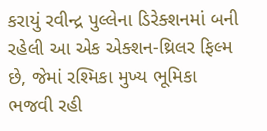કરાયું રવીન્દ્ર પુલ્લેના ડિરેક્શનમાં બની રહેલી આ એક એક્શન-થ્રિલર ફિલ્મ છે, જેમાં રશ્મિકા મુખ્ય ભૂમિકા ભજવી રહી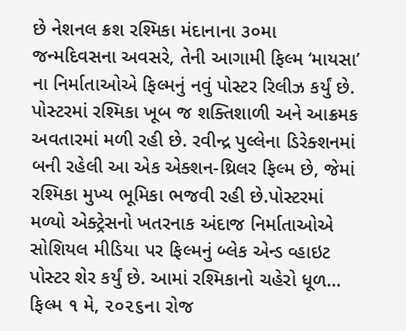છે નેશનલ ક્રશ રશ્મિકા મંદાનાના ૩૦મા જન્મદિવસના અવસરે, તેની આગામી ફિલ્મ ‘માયસા’ ના નિર્માતાઓએ ફિલ્મનું નવું પોસ્ટર રિલીઝ કર્યું છે. પોસ્ટરમાં રશ્મિકા ખૂબ જ શક્તિશાળી અને આક્રમક અવતારમાં મળી રહી છે. રવીન્દ્ર પુલ્લેના ડિરેક્શનમાં બની રહેલી આ એક એક્શન-થ્રિલર ફિલ્મ છે, જેમાં રશ્મિકા મુખ્ય ભૂમિકા ભજવી રહી છે.પોસ્ટરમાં મળ્યો એક્ટ્રેસનો ખતરનાક અંદાજ નિર્માતાઓએ સોશિયલ મીડિયા પર ફિલ્મનું બ્લેક એન્ડ વ્હાઇટ પોસ્ટર શેર કર્યું છે. આમાં રશ્મિકાનો ચહેરો ધૂળ…
ફિલ્મ ૧ મે, ૨૦૨૬ના રોજ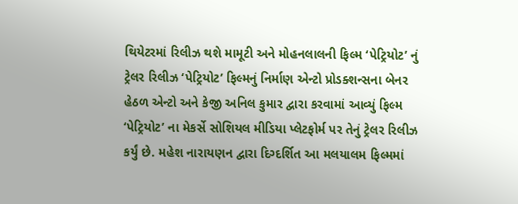થિયેટરમાં રિલીઝ થશે મામૂટી અને મોહનલાલની ફિલ્મ ‘પેટ્રિયોટ’ નું ટ્રેલર રિલીઝ ‘પેટ્રિયોટ’ ફિલ્મનું નિર્માણ એન્ટો પ્રોડક્શન્સના બેનર હેઠળ એન્ટો અને કેજી અનિલ કુમાર દ્વારા કરવામાં આવ્યું ફિલ્મ ‘પેટ્રિયોટ’ ના મેકર્સે સોશિયલ મીડિયા પ્લેટફોર્મ પર તેનું ટ્રેલર રિલીઝ કર્યું છે. મહેશ નારાયણન દ્વારા દિગ્દર્શિત આ મલયાલમ ફિલ્મમાં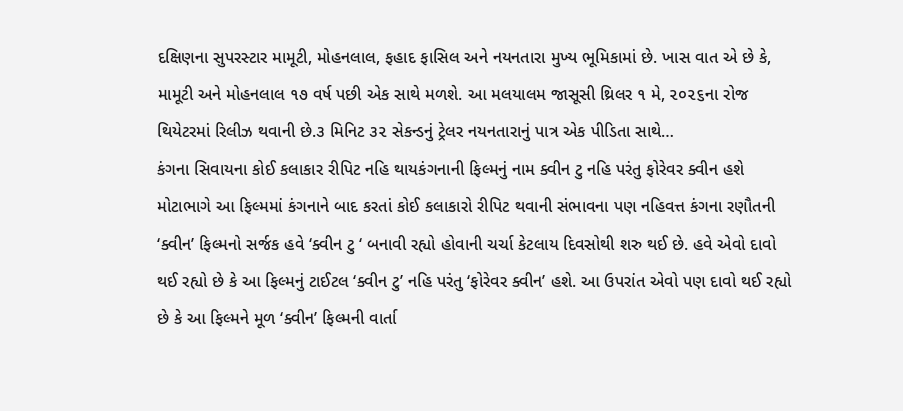દક્ષિણના સુપરસ્ટાર મામૂટી, મોહનલાલ, ફહાદ ફાસિલ અને નયનતારા મુખ્ય ભૂમિકામાં છે. ખાસ વાત એ છે કે, મામૂટી અને મોહનલાલ ૧૭ વર્ષ પછી એક સાથે મળશે. આ મલયાલમ જાસૂસી થ્રિલર ૧ મે, ૨૦૨૬ના રોજ થિયેટરમાં રિલીઝ થવાની છે.૩ મિનિટ ૩૨ સેકન્ડનું ટ્રેલર નયનતારાનું પાત્ર એક પીડિતા સાથે…
કંગના સિવાયના કોઈ કલાકાર રીપિટ નહિ થાયકંગનાની ફિલ્મનું નામ ક્વીન ટુ નહિ પરંતુ ફોરેવર ક્વીન હશે મોટાભાગે આ ફિલ્મમાં કંગનાને બાદ કરતાં કોઈ કલાકારો રીપિટ થવાની સંભાવના પણ નહિવત્ત કંગના રણૌતની ‘ક્વીન’ ફિલ્મનો સર્જક હવે ‘ક્વીન ટુ ‘ બનાવી રહ્યો હોવાની ચર્ચા કેટલાય દિવસોથી શરુ થઈ છે. હવે એવો દાવો થઈ રહ્યો છે કે આ ફિલ્મનું ટાઈટલ ‘ક્વીન ટુ’ નહિ પરંતુ ‘ફોરેવર ક્વીન’ હશે. આ ઉપરાંત એવો પણ દાવો થઈ રહ્યો છે કે આ ફિલ્મને મૂળ ‘ક્વીન’ ફિલ્મની વાર્તા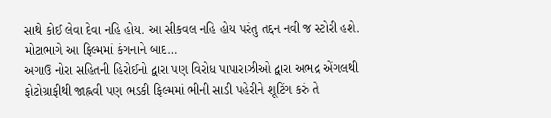સાથે કોઈ લેવા દેવા નહિ હોય. આ સીકવલ નહિ હોય પરંતુ તદ્દન નવી જ સ્ટોરી હશે. મોટાભાગે આ ફિલ્મમાં કંગનાને બાદ…
અગાઉ નોરા સહિતની હિરોઈનો દ્વારા પણ વિરોધ પાપારાઝીઓ દ્વારા અભદ્ર એંગલથી ફોટોગ્રાફીથી જાહ્નવી પણ ભડકી ફિલ્મમાં ભીની સાડી પહેરીને શૂટિંગ કરું તે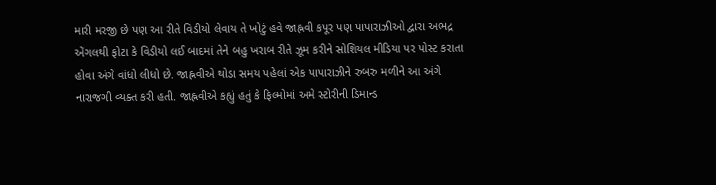મારી મરજી છે પણ આ રીતે વિડીયો લેવાય તે ખોટું હવે જાહ્નવી કપૂર પણ પાપારાઝીઓ દ્વારા અભદ્ર એંગલથી ફોટા કે વિડીયો લઈ બાદમાં તેને બહુ ખરાબ રીતે ઝૂમ કરીને સોશિયલ મીડિયા પર પોસ્ટ કરાતા હોવા અંગે વાંધો લીધો છે. જાહ્નવીએ થોડા સમય પહેલાં એક પાપારાઝીને રુબરુ મળીને આ અંગે નારાજગી વ્યક્ત કરી હતી. જાહ્નવીએ કહ્યું હતું કે ફિલ્મોમાં અમે સ્ટોરીની ડિમાન્ડ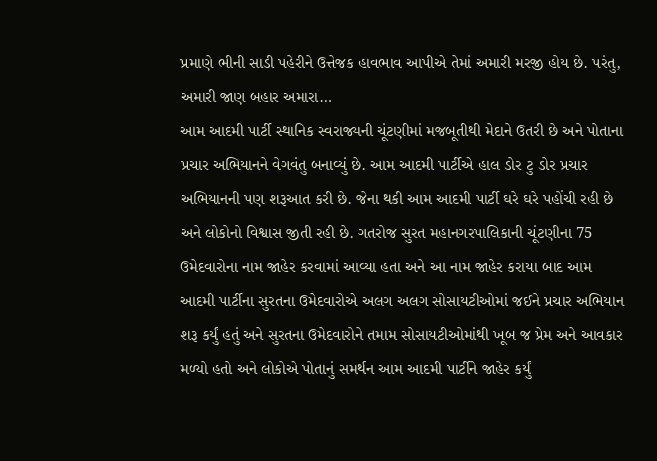પ્રમાણે ભીની સાડી પહેરીને ઉત્તેજક હાવભાવ આપીએ તેમાં અમારી મરજી હોય છે. પરંતુ, અમારી જાણ બહાર અમારા…
આમ આદમી પાર્ટી સ્થાનિક સ્વરાજ્યની ચૂંટણીમાં મજબૂતીથી મેદાને ઉતરી છે અને પોતાના પ્રચાર અભિયાનને વેગવંતુ બનાવ્યું છે. આમ આદમી પાર્ટીએ હાલ ડોર ટુ ડોર પ્રચાર અભિયાનની પણ શરૂઆત કરી છે. જેના થકી આમ આદમી પાર્ટી ઘરે ઘરે પહોંચી રહી છે અને લોકોનો વિશ્વાસ જીતી રહી છે. ગતરોજ સુરત મહાનગરપાલિકાની ચૂંટણીના 75 ઉમેદવારોના નામ જાહેર કરવામાં આવ્યા હતા અને આ નામ જાહેર કરાયા બાદ આમ આદમી પાર્ટીના સુરતના ઉમેદવારોએ અલગ અલગ સોસાયટીઓમાં જઈને પ્રચાર અભિયાન શરૂ કર્યું હતું અને સુરતના ઉમેદવારોને તમામ સોસાયટીઓમાંથી ખૂબ જ પ્રેમ અને આવકાર મળ્યો હતો અને લોકોએ પોતાનું સમર્થન આમ આદમી પાર્ટીને જાહેર કર્યું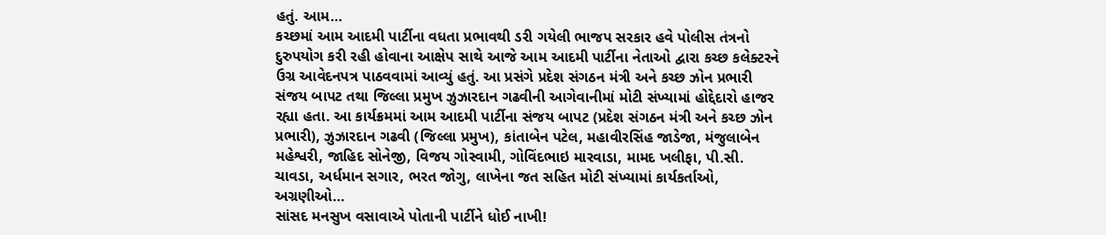હતું. આમ…
કચ્છમાં આમ આદમી પાર્ટીના વધતા પ્રભાવથી ડરી ગયેલી ભાજપ સરકાર હવે પોલીસ તંત્રનો દુરુપયોગ કરી રહી હોવાના આક્ષેપ સાથે આજે આમ આદમી પાર્ટીના નેતાઓ દ્વારા કચ્છ કલેક્ટરને ઉગ્ર આવેદનપત્ર પાઠવવામાં આવ્યું હતું. આ પ્રસંગે પ્રદેશ સંગઠન મંત્રી અને કચ્છ ઝોન પ્રભારી સંજય બાપટ તથા જિલ્લા પ્રમુખ ઝુઝારદાન ગઢવીની આગેવાનીમાં મોટી સંખ્યામાં હોદ્દેદારો હાજર રહ્યા હતા. આ કાર્યક્રમમાં આમ આદમી પાર્ટીના સંજય બાપટ (પ્રદેશ સંગઠન મંત્રી અને કચ્છ ઝોન પ્રભારી), ઝુઝારદાન ગઢવી (જિલ્લા પ્રમુખ), કાંતાબેન પટેલ, મહાવીરસિંહ જાડેજા, મંજુલાબેન મહેશ્વરી, જાહિદ સોનેજી, વિજય ગોસ્વામી, ગોવિંદભાઇ મારવાડા, મામદ ખલીફા, પી.સી. ચાવડા, અર્ધમાન સગાર, ભરત જોગુ, લાખેના જત સહિત મોટી સંખ્યામાં કાર્યકર્તાઓ, અગ્રણીઓ…
સાંસદ મનસુખ વસાવાએ પોતાની પાર્ટીને ધોઈ નાખી!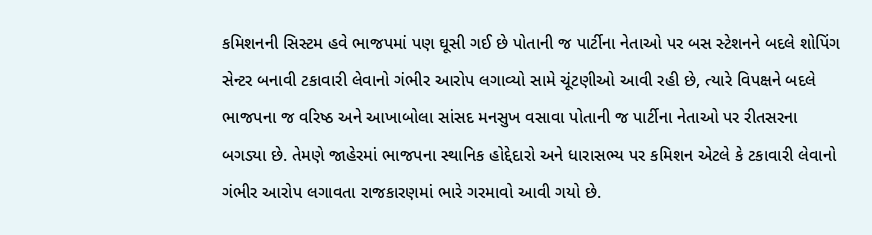કમિશનની સિસ્ટમ હવે ભાજપમાં પણ ઘૂસી ગઈ છે પોતાની જ પાર્ટીના નેતાઓ પર બસ સ્ટેશનને બદલે શોપિંગ સેન્ટર બનાવી ટકાવારી લેવાનો ગંભીર આરોપ લગાવ્યો સામે ચૂંટણીઓ આવી રહી છે, ત્યારે વિપક્ષને બદલે ભાજપના જ વરિષ્ઠ અને આખાબોલા સાંસદ મનસુખ વસાવા પોતાની જ પાર્ટીના નેતાઓ પર રીતસરના બગડ્યા છે. તેમણે જાહેરમાં ભાજપના સ્થાનિક હોદ્દેદારો અને ધારાસભ્ય પર કમિશન એટલે કે ટકાવારી લેવાનો ગંભીર આરોપ લગાવતા રાજકારણમાં ભારે ગરમાવો આવી ગયો છે.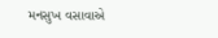મનસુખ વસાવાએ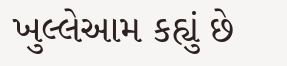ખુલ્લેઆમ કહ્યું છે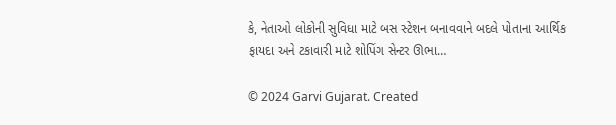કે, નેતાઓ લોકોની સુવિધા માટે બસ સ્ટેશન બનાવવાને બદલે પોતાના આર્થિક ફાયદા અને ટકાવારી માટે શોપિંગ સેન્ટર ઊભા…

© 2024 Garvi Gujarat. Created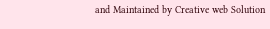and Maintained by Creative web Solution